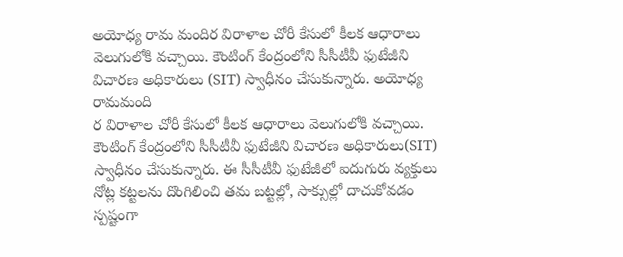అయోధ్య రామ మందిర విరాళాల చోరీ కేసులో కీలక ఆధారాలు వెలుగులోకి వచ్చాయి. కౌంటింగ్ కేంద్రంలోని సీసీటీవీ ఫుటేజీని విచారణ అధికారులు (SIT) స్వాధీనం చేసుకున్నారు. అయోధ్య రామమంది
ర విరాళాల చోరీ కేసులో కీలక ఆధారాలు వెలుగులోకి వచ్చాయి. కౌంటింగ్ కేంద్రంలోని సీసీటీవీ ఫుటేజీని విచారణ అధికారులు(SIT) స్వాధీనం చేసుకున్నారు. ఈ సీసీటీవీ ఫుటేజీలో ఐదుగురు వ్యక్తులు నోట్ల కట్టలను దొంగిలించి తమ బట్టల్లో, సాక్సుల్లో దాచుకోవడం స్పష్టంగా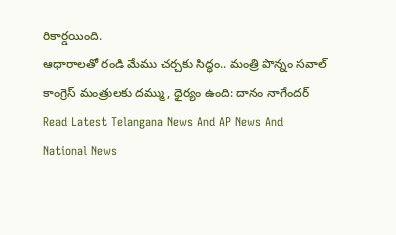రికార్డయింది.
ఆధారాలతో రండి మేము చర్చకు సిద్ధం.. మంత్రి పొన్నం సవాల్
కాంగ్రెస్ మంత్రులకు దమ్ము, ధైర్యం ఉంది: దానం నాగేందర్
Read Latest Telangana News And AP News And National News